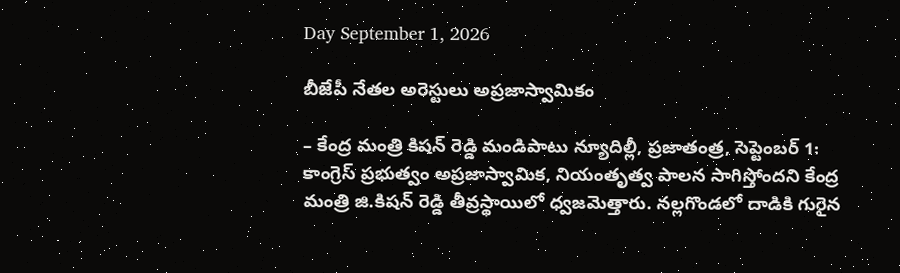Day September 1, 2026

బీజేపీ నేతల అరెస్టులు అప్రజాస్వామికం

– కేంద్ర మంత్రి కిషన్ రెడ్డి మండిపాటు న్యూదిల్లీ, ప్ర‌జాతంత్ర‌, సెప్టెంబ‌ర్ 1: కాంగ్రెస్ ప్రభుత్వం అప్రజాస్వామిక, నియంతృత్వ పాలన సాగిస్తోందని కేంద్ర మంత్రి జి.కిషన్ రెడ్డి తీవ్రస్థాయిలో ధ్వజమెత్తారు. నల్లగొండలో దాడికి గురైన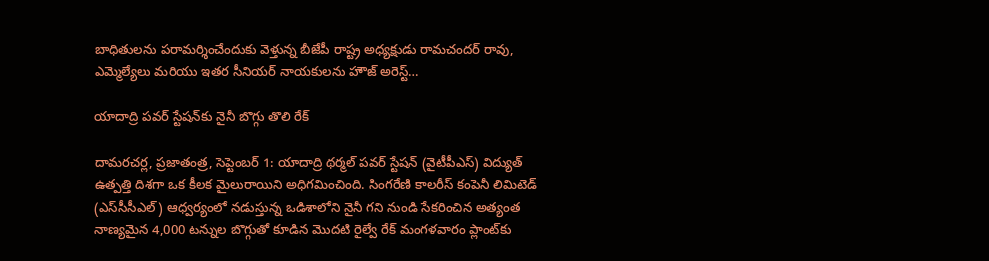బాధితులను పరామర్శించేందుకు వెళ్తున్న బీజేపీ రాష్ట్ర అధ్యక్షుడు రామచందర్ రావు, ఎమ్మెల్యేలు మరియు ఇతర సీనియర్ నాయకులను హౌజ్ అరెస్ట్…

యాదాద్రి పవర్ స్టేషన్‌కు నైనీ బొగ్గు తొలి రేక్

దామరచర్ల, ప్ర‌జాతంత్ర‌, సెప్టెంబ‌ర్ 1: యాదాద్రి థర్మల్ పవర్ స్టేషన్ (వైటీపీఎస్‌) విద్యుత్ ఉత్పత్తి దిశగా ఒక కీలక మైలురాయిని అధిగమించింది. సింగరేణి కాలరీస్ కంపెనీ లిమిటెడ్ (ఎస్‌సీసీఎల్‌) ఆధ్వర్యంలో నడుస్తున్న ఒడిశాలోని నైనీ గని నుండి సేకరించిన అత్యంత నాణ్యమైన 4,000 టన్నుల బొగ్గుతో కూడిన మొదటి రైల్వే రేక్ మంగళవారం ప్లాంట్‌కు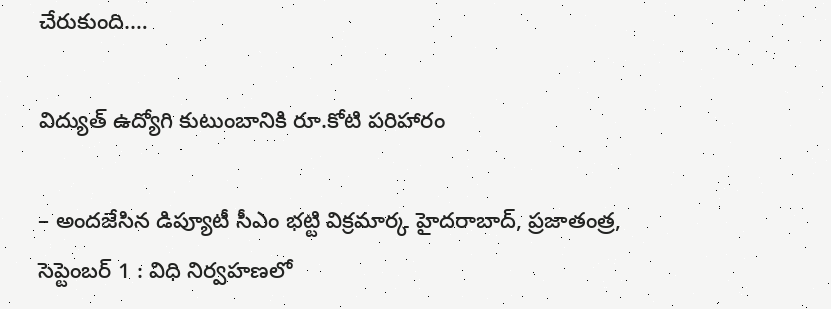చేరుకుంది.…

విద్యుత్ ఉద్యోగి కుటుంబానికి రూ.కోటి పరిహారం

– అందజేసిన డిప్యూటీ సీఎం భట్టి విక్రమార్క హైదరాబాద్, ప్ర‌జాతంత్ర‌, సెప్టెంబ‌ర్ 1 : విధి నిర్వహణలో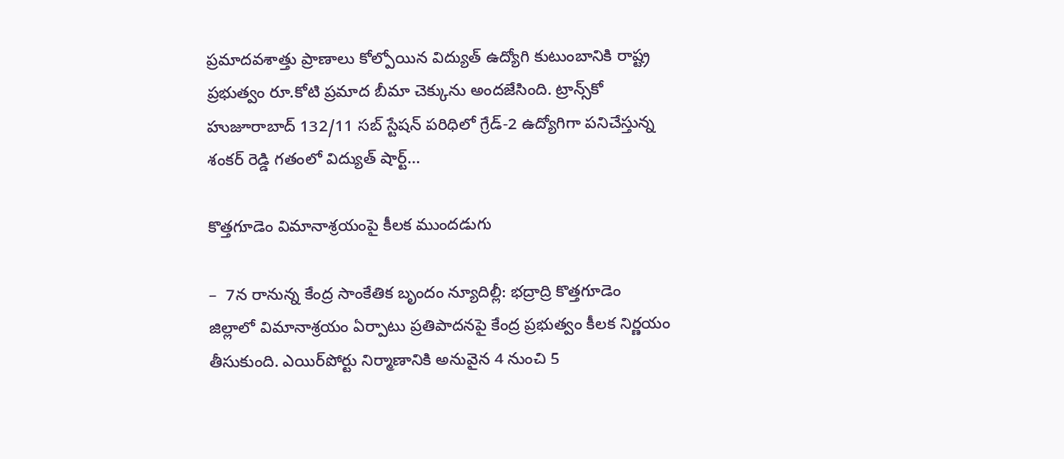ప్రమాదవశాత్తు ప్రాణాలు కోల్పోయిన విద్యుత్ ఉద్యోగి కుటుంబానికి రాష్ట్ర ప్రభుత్వం రూ.కోటి ప్రమాద బీమా చెక్కును అందజేసింది. ట్రాన్స్‌కో హుజూరాబాద్ 132/11 సబ్ స్టేషన్ పరిధిలో గ్రేడ్-2 ఉద్యోగిగా పనిచేస్తున్న శంకర్ రెడ్డి గతంలో విద్యుత్ షార్ట్…

కొత్తగూడెం విమానాశ్రయంపై కీలక ముందడుగు

–  7న రానున్న కేంద్ర సాంకేతిక బృందం న్యూదిల్లీ: భద్రాద్రి కొత్తగూడెం జిల్లాలో విమానాశ్రయం ఏర్పాటు ప్రతిపాదనపై కేంద్ర ప్రభుత్వం కీలక నిర్ణయం తీసుకుంది. ఎయిర్‌పోర్టు నిర్మాణానికి అనువైన 4 నుంచి 5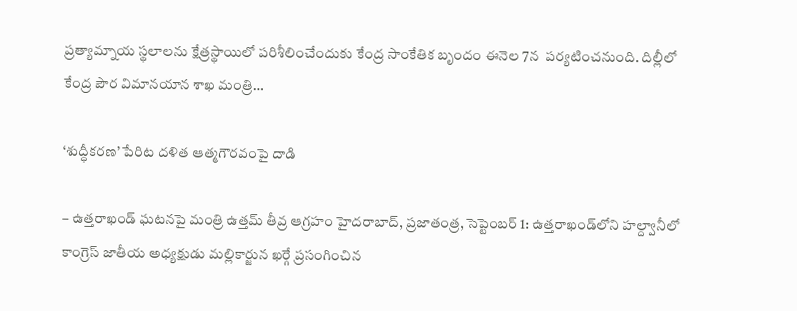ప్రత్యామ్నాయ స్థలాలను క్షేత్రస్థాయిలో పరిశీలించేందుకు కేంద్ర సాంకేతిక బృందం ఈనెల‌ 7న  పర్యటించనుంది. దిల్లీలో కేంద్ర పౌర విమానయాన శాఖ మంత్రి…

‘శుద్ధీకరణ’ పేరిట దళిత ఆత్మగౌరవంపై దాడి

– ఉత్తరాఖండ్ ఘటనపై మంత్రి ఉత్తమ్ తీవ్ర ఆగ్రహం హైదరాబాద్, ప్ర‌జాతంత్ర‌, సెప్టెంబ‌ర్ 1: ఉత్తరాఖండ్‌లోని హల్ద్వానీలో కాంగ్రెస్ జాతీయ అధ్యక్షుడు మల్లికార్జున ఖర్గే ప్రసంగించిన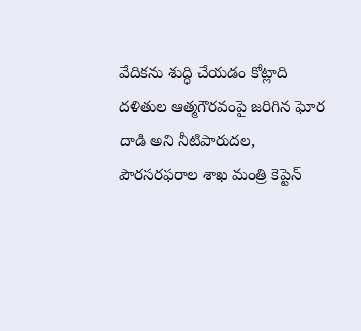వేదికను శుద్ధి చేయడం కోట్లాది దళితుల ఆత్మగౌరవంపై జరిగిన ఘోర దాడి అని నీటిపారుదల, పౌరసరఫరాల శాఖ మంత్రి కెప్టెన్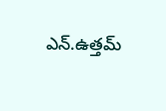ఎన్.ఉత్తమ్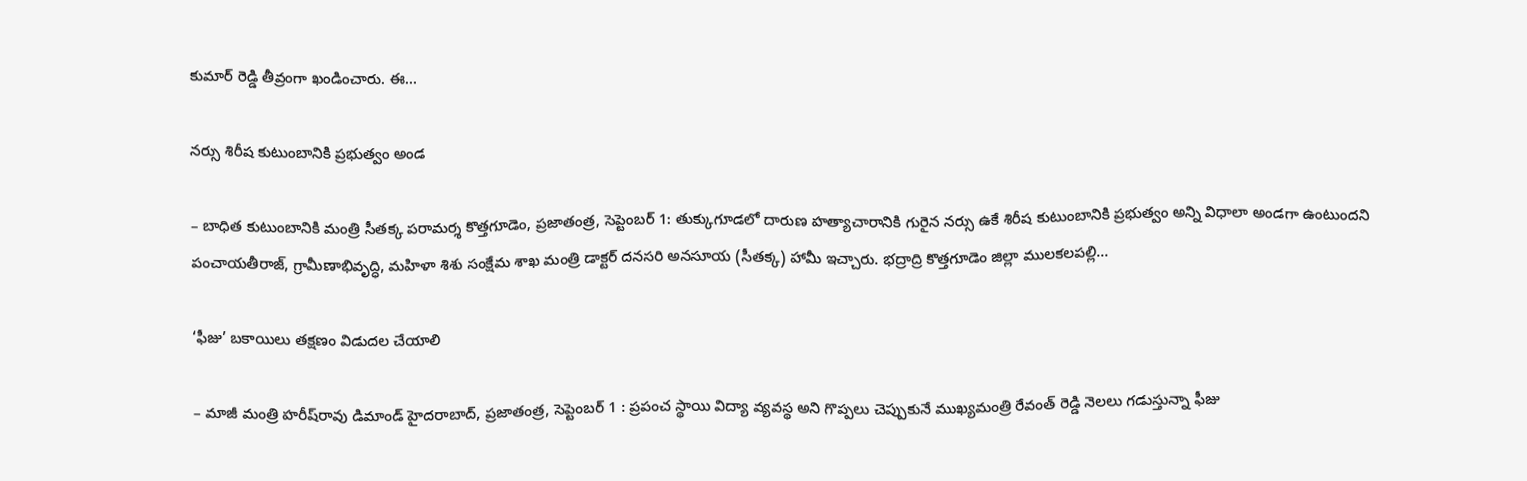కుమార్ రెడ్డి తీవ్రంగా ఖండించారు. ఈ…

నర్సు శిరీష కుటుంబానికి ప్రభుత్వం అండ

– బాధిత కుటుంబానికి మంత్రి సీతక్క పరామర్శ కొత్తగూడెం, ప్ర‌జాతంత్ర‌, సెప్టెంబ‌ర్ 1: తుక్కుగూడలో దారుణ హత్యాచారానికి గురైన నర్సు ఉకే శిరీష కుటుంబానికి ప్రభుత్వం అన్ని విధాలా అండగా ఉంటుందని పంచాయతీరాజ్, గ్రామీణాభివృద్ధి, మహిళా శిశు సంక్షేమ శాఖ మంత్రి డాక్టర్ దనసరి అనసూయ (సీతక్క) హామీ ఇచ్చారు. భద్రాద్రి కొత్తగూడెం జిల్లా ములకలపల్లి…

‘ఫీజు’ బకాయిలు తక్షణం విడుదల చేయాలి

– మాజీ మంత్రి హరీష్‌రావు డిమాండ్‌ హైదరాబాద్, ప్ర‌జాతంత్ర‌, సెప్టెంబ‌ర్ 1 : ప్రపంచ స్థాయి విద్యా వ్యవస్థ అని గొప్పలు చెప్పుకునే ముఖ్యమంత్రి రేవంత్ రెడ్డి నెలలు గడుస్తున్నా ఫీజు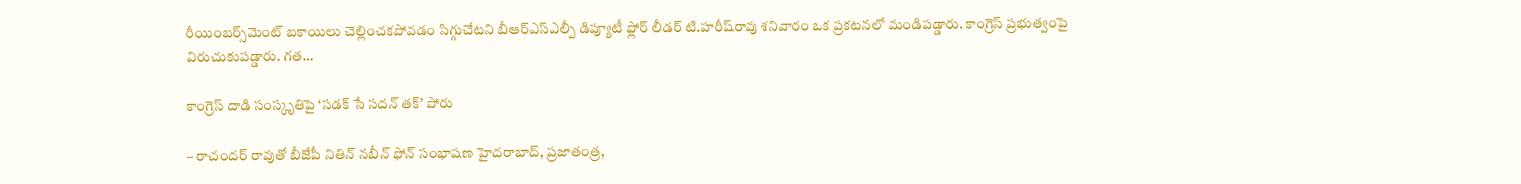రీయింబర్స్‌మెంట్ బకాయిలు చెల్లించకపోవడం సిగ్గుచేటని బీఆర్ఎస్ఎల్పీ డిప్యూటీ ఫ్లోర్ లీడర్ టి.హరీష్‌రావు శనివారం ఒక ప్రకటనలో మండిపడ్డారు. కాంగ్రెస్ ప్రభుత్వంపై విరుచుకుపడ్డారు. గత…

కాంగ్రెస్ దాడి సంస్కృతిపై ‘సడక్ సే సదన్ తక్’ పోరు

– రాచందర్ రావుతో బీజేపీ నితిన్ నబీన్ ఫోన్ సంభాషణ హైదరాబాద్, ప్ర‌జాతంత్ర‌,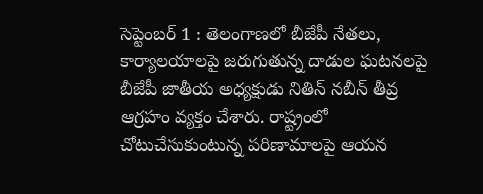సెప్టెంబ‌ర్ 1 : తెలంగాణలో బీజేపీ నేతలు, కార్యాలయాలపై జరుగుతున్న దాడుల ఘటనలపై బీజేపీ జాతీయ అధ్య‌క్షుడు నితిన్ నబీన్ తీవ్ర ఆగ్రహం వ్యక్తం చేశారు. రాష్ట్రంలో చోటుచేసుకుంటున్న పరిణామాలపై ఆయన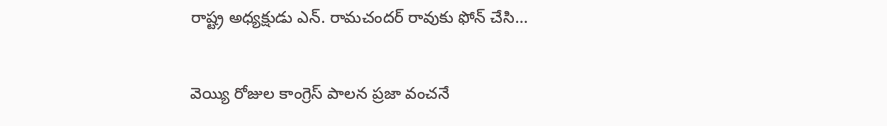రాష్ట్ర అధ్యక్షుడు ఎన్. రామచందర్ రావుకు ఫోన్ చేసి…

వెయ్యి రోజుల కాంగ్రెస్ పాలన ప్రజా వంచనే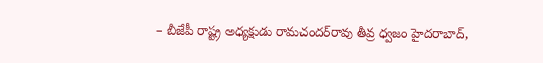– బీజేపీ రాష్ట్ర అధ్యక్షుడు రామచందర్‌రావు తీవ్ర ధ్వజం హైదరాబాద్,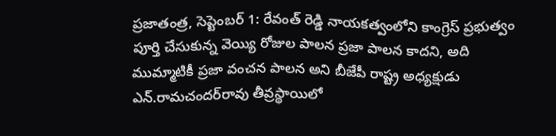ప్ర‌జాతంత్ర‌, సెప్టెంబ‌ర్ 1: రేవంత్ రెడ్డి నాయకత్వంలోని కాంగ్రెస్ ప్రభుత్వం పూర్తి చేసుకున్న వెయ్యి రోజుల పాలన ప్రజా పాలన కాదని, అది ముమ్మాటికీ ప్రజా వంచన పాలన అని బీజేపీ రాష్ట్ర అధ్యక్షుడు ఎన్.రామచందర్‌రావు తీవ్రస్థాయిలో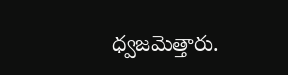ధ్వజమెత్తారు.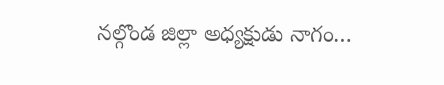నల్గొండ జిల్లా అధ్యక్షుడు నాగం…